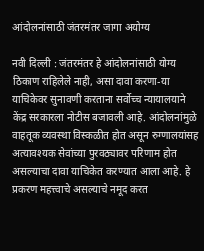आंदोलनांसाठी जंतरमंतर जागा अयोग्य

नवी दिल्ली : जंतरमंतर हे आंदोलनांसाठी योग्य ठिकाण राहिलेले नाही, असा दावा करणा-या याचिकेवर सुनावणी करताना सर्वोच्च न्यायालयाने केंद्र सरकारला नोटीस बजावली आहे. आंदोलनांमुळे वाहतूक व्यवस्था विस्कळीत होत असून रुग्णालयांसह अत्यावश्यक सेवांच्या पुरवठ्यावर परिणाम होत असल्याचा दावा याचिकेत करण्यात आला आहे. हे प्रकरण महत्त्वाचे असल्याचे नमूद करत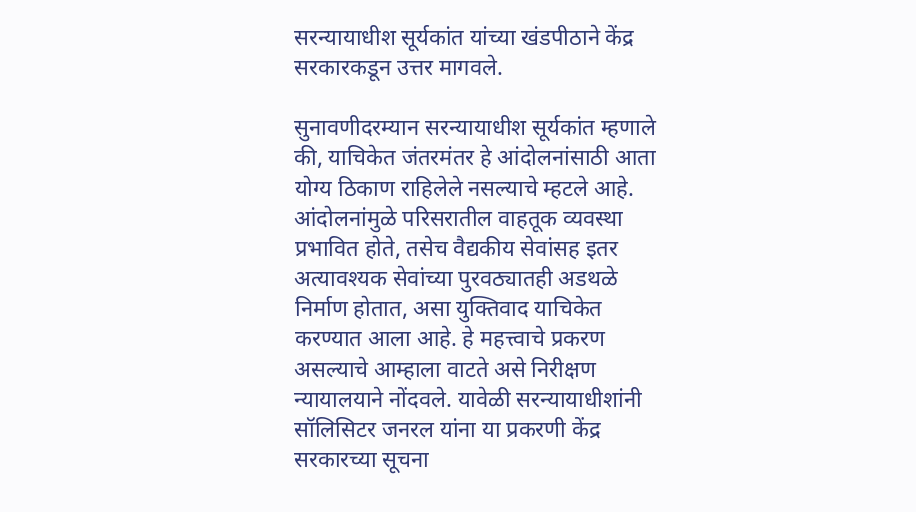सरन्यायाधीश सूर्यकांत यांच्या खंडपीठाने केंद्र सरकारकडून उत्तर मागवले.

सुनावणीदरम्यान सरन्यायाधीश सूर्यकांत म्हणाले की, याचिकेत जंतरमंतर हे आंदोलनांसाठी आता योग्य ठिकाण राहिलेले नसल्याचे म्हटले आहे. आंदोलनांमुळे परिसरातील वाहतूक व्यवस्था प्रभावित होते, तसेच वैद्यकीय सेवांसह इतर अत्यावश्यक सेवांच्या पुरवठ्यातही अडथळे निर्माण होतात, असा युक्तिवाद याचिकेत करण्यात आला आहे. हे महत्त्वाचे प्रकरण असल्याचे आम्हाला वाटते असे निरीक्षण न्यायालयाने नोंदवले. यावेळी सरन्यायाधीशांनी सॉलिसिटर जनरल यांना या प्रकरणी केंद्र सरकारच्या सूचना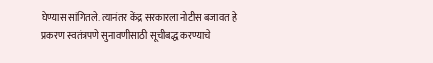घेण्यास सांगितले. त्यानंतर केंद्र सरकारला नोटीस बजावत हे प्रकरण स्वतंत्रपणे सुनावणीसाठी सूचीबद्ध करण्याचे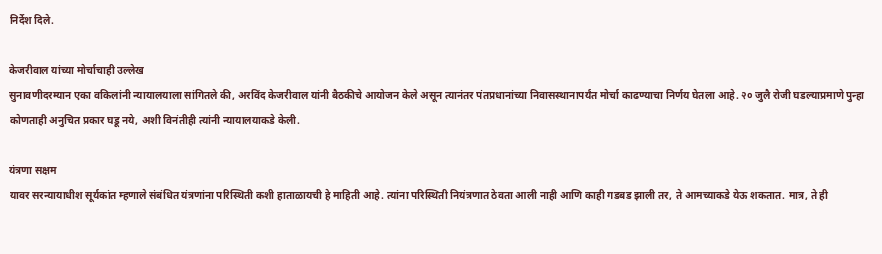निर्देश दिले.

केजरीवाल यांच्या मोर्चाचाही उल्लेख
सुनावणीदरम्यान एका वकिलांनी न्यायालयाला सांगितले की, अरविंद केजरीवाल यांनी बैठकीचे आयोजन केले असून त्यानंतर पंतप्रधानांच्या निवासस्थानापर्यंत मोर्चा काढण्याचा निर्णय घेतला आहे. २० जुलै रोजी घडल्याप्रमाणे पुन्हा कोणताही अनुचित प्रकार घडू नये, अशी विनंतीही त्यांनी न्यायालयाकडे केली.

यंत्रणा सक्षम
यावर सरन्यायाधीश सूर्यकांत म्हणाले संबंधित यंत्रणांना परिस्थिती कशी हाताळायची हे माहिती आहे. त्यांना परिस्थिती नियंत्रणात ठेवता आली नाही आणि काही गडबड झाली तर, ते आमच्याकडे येऊ शकतात. मात्र, ते ही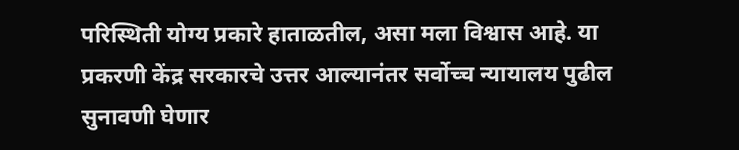परिस्थिती योग्य प्रकारे हाताळतील, असा मला विश्वास आहे. या प्रकरणी केंद्र सरकारचे उत्तर आल्यानंतर सर्वोच्च न्यायालय पुढील सुनावणी घेणार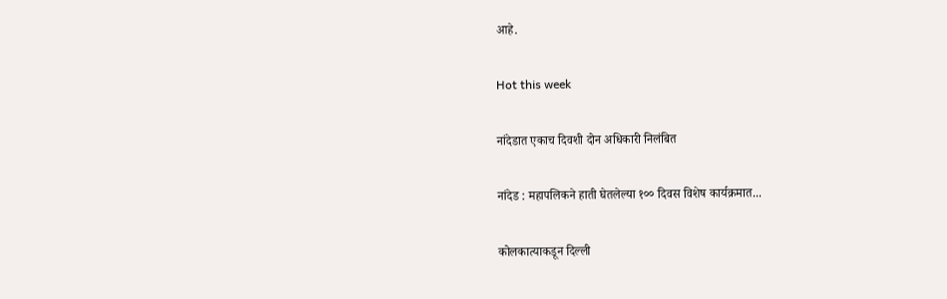आहे.

Hot this week

नांदेडात एकाच दिवशी दोन अधिकारी निलंबित

नांदेड : महापलिकने हाती घेतलेल्या १०० दिवस विशेष कार्यक्रमात...

कोलकात्याकडून दिल्ली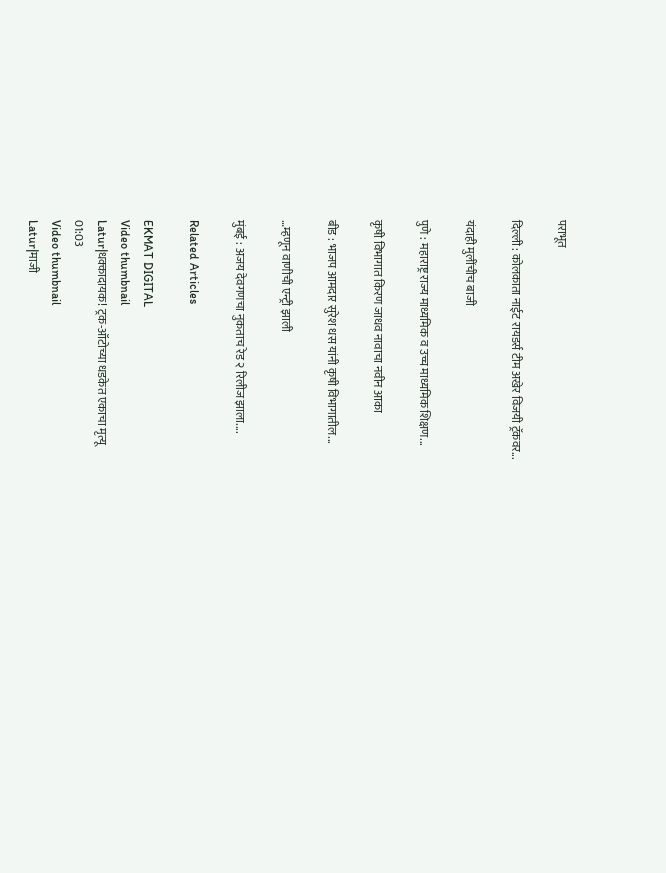पराभूत

दिल्ली : कोलकाता नाईट रायडर्स टीम अखेर विजयी ट्रॅकवर...

यंदाही मुलींचीच बाजी

पुणे : महाराष्ट्र राज्य माध्यमिक व उच्च माध्यमिक शिक्षण...

कृषी विभागात किरण जाधव नावाचा नवीन आका

बीड : भाजप आमदार सुरेश धस यांनी कृषी विभागातील...

…म्हणून वाणीची एन्ट्री झाली

मुंबई : अजय देवगणचा नुकताच रेड २ रिलीज झाला....

Related Articles

EKMAT DIGITAL
Video thumbnail
Latur|धक्कादायक! ट्रक-ऑटोच्या धडकेत एकाचा मृत्यू
01:03
Video thumbnail
Latur|माजी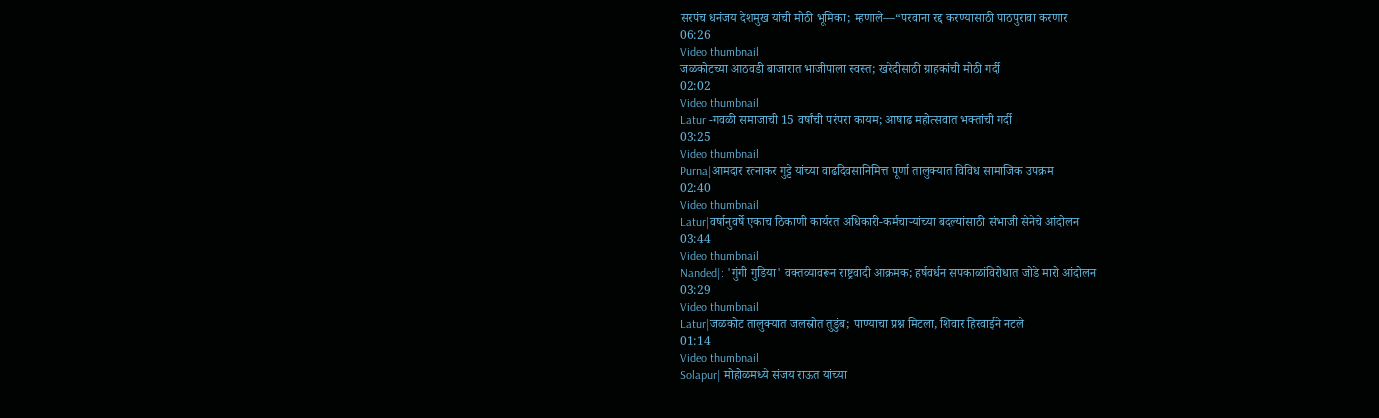सरपंच धनंजय देशमुख यांची मोठी भूमिका; म्हणाले—“परवाना रद्द करण्यासाठी पाठपुरावा करणार
06:26
Video thumbnail
जळकोटच्या आठवडी बाजारात भाजीपाला स्वस्त; खरेदीसाठी ग्राहकांची मोठी गर्दी
02:02
Video thumbnail
Latur -गवळी समाजाची 15 वर्षांची परंपरा कायम; आषाढ महोत्सवात भक्तांची गर्दी
03:25
Video thumbnail
Purna|आमदार रत्नाकर गुट्टे यांच्या वाढदिवसानिमित्त पूर्णा तालुक्यात विविध सामाजिक उपक्रम
02:40
Video thumbnail
Latur|वर्षानुवर्षे एकाच ठिकाणी कार्यरत अधिकारी-कर्मचाऱ्यांच्या बदल्यांसाठी संभाजी सेनेचे आंदोलन
03:44
Video thumbnail
Nanded|: 'गुंगी गुडिया' वक्तव्यावरून राष्ट्रवादी आक्रमक; हर्षवर्धन सपकाळांविरोधात जोडे मारो आंदोलन
03:29
Video thumbnail
Latur|जळकोट तालुक्यात जलस्रोत तुडुंब; पाण्याचा प्रश्न मिटला, शिवार हिरवाईने नटले
01:14
Video thumbnail
Solapur| मोहोळमध्ये संजय राऊत यांच्या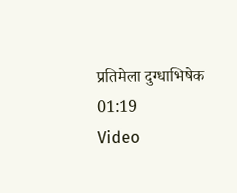प्रतिमेला दुग्धाभिषेक
01:19
Video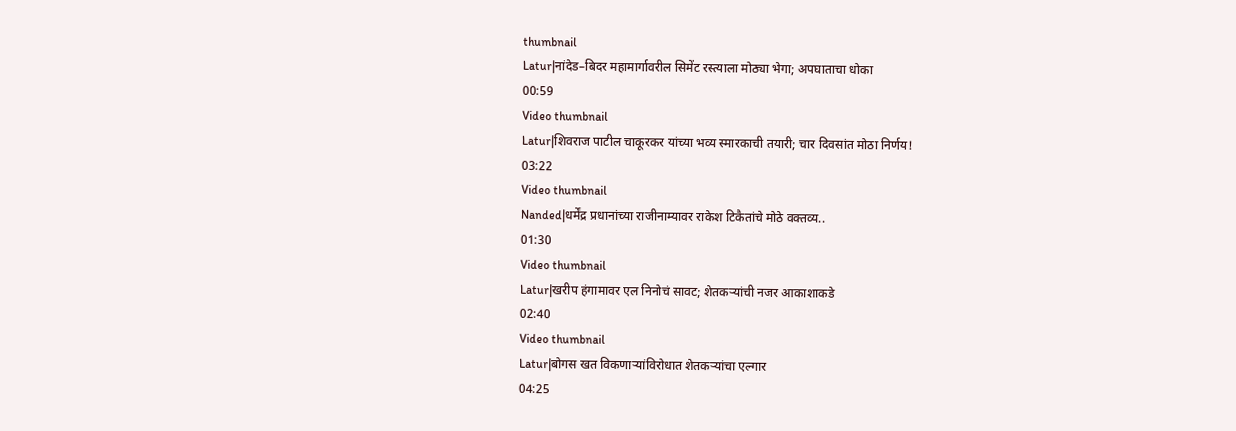thumbnail
Latur|नांदेड–बिदर महामार्गावरील सिमेंट रस्त्याला मोठ्या भेगा; अपघाताचा धोका
00:59
Video thumbnail
Latur|शिवराज पाटील चाकूरकर यांच्या भव्य स्मारकाची तयारी; चार दिवसांत मोठा निर्णय!
03:22
Video thumbnail
Nanded|धर्मेंद्र प्रधानांच्या राजीनाम्यावर राकेश टिकैतांचे मोठे वक्तव्य..
01:30
Video thumbnail
Latur|खरीप हंगामावर एल निनोचं सावट; शेतकऱ्यांची नजर आकाशाकडे
02:40
Video thumbnail
Latur|बोगस खत विकणाऱ्यांविरोधात शेतकऱ्यांचा एल्गार
04:25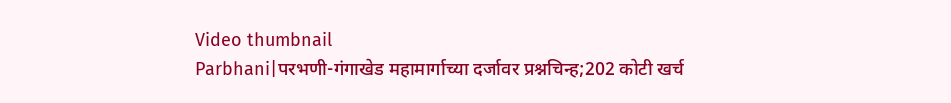Video thumbnail
Parbhani|परभणी-गंगाखेड महामार्गाच्या दर्जावर प्रश्नचिन्ह;202 कोटी खर्च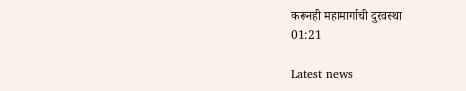करूनही महामार्गाची दुरवस्था
01:21

Latest news